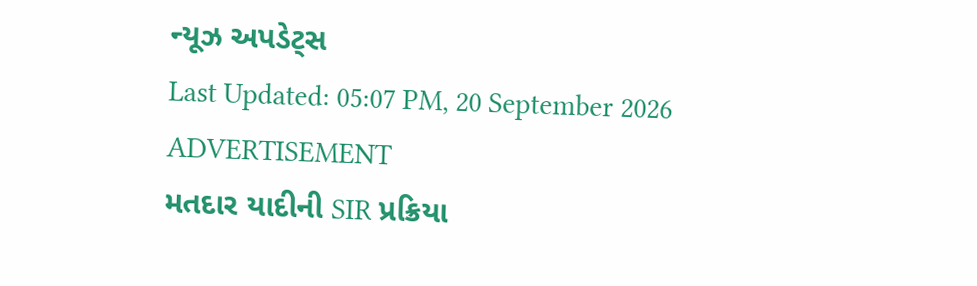ન્યૂઝ અપડેટ્સ
Last Updated: 05:07 PM, 20 September 2026
ADVERTISEMENT
મતદાર યાદીની SIR પ્રક્રિયા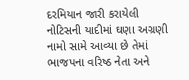દરમિયાન જારી કરાયેલી નોટિસની યાદીમાં ઘણા અગ્રણી નામો સામે આવ્યા છે તેમાં ભાજપના વરિષ્ઠ નેતા અને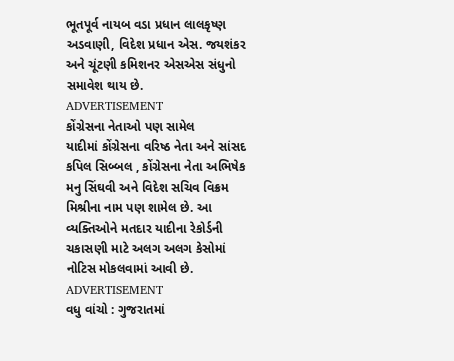ભૂતપૂર્વ નાયબ વડા પ્રધાન લાલકૃષ્ણ અડવાણી, વિદેશ પ્રધાન એસ. જયશંકર અને ચૂંટણી કમિશનર એસએસ સંધુનો સમાવેશ થાય છે.
ADVERTISEMENT
કોંગ્રેસના નેતાઓ પણ સામેલ
યાદીમાં કોંગ્રેસના વરિષ્ઠ નેતા અને સાંસદ કપિલ સિબ્બલ , કોંગ્રેસના નેતા અભિષેક મનુ સિંઘવી અને વિદેશ સચિવ વિક્રમ મિશ્રીના નામ પણ શામેલ છે. આ વ્યક્તિઓને મતદાર યાદીના રેકોર્ડની ચકાસણી માટે અલગ અલગ કેસોમાં નોટિસ મોકલવામાં આવી છે.
ADVERTISEMENT
વધુ વાંચો : ગુજરાતમાં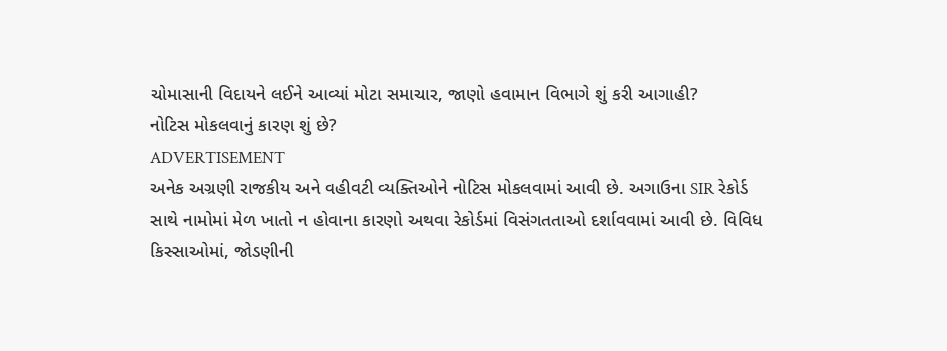ચોમાસાની વિદાયને લઈને આવ્યાં મોટા સમાચાર, જાણો હવામાન વિભાગે શું કરી આગાહી?
નોટિસ મોકલવાનું કારણ શું છે?
ADVERTISEMENT
અનેક અગ્રણી રાજકીય અને વહીવટી વ્યક્તિઓને નોટિસ મોકલવામાં આવી છે. અગાઉના SIR રેકોર્ડ સાથે નામોમાં મેળ ખાતો ન હોવાના કારણો અથવા રેકોર્ડમાં વિસંગતતાઓ દર્શાવવામાં આવી છે. વિવિધ કિસ્સાઓમાં, જોડણીની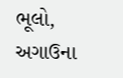ભૂલો, અગાઉના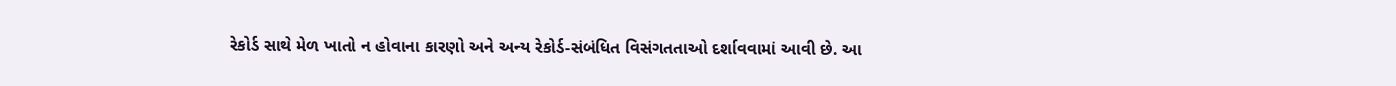રેકોર્ડ સાથે મેળ ખાતો ન હોવાના કારણો અને અન્ય રેકોર્ડ-સંબંધિત વિસંગતતાઓ દર્શાવવામાં આવી છે. આ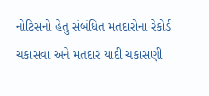નોટિસનો હેતુ સંબંધિત મતદારોના રેકોર્ડ ચકાસવા અને મતદાર યાદી ચકાસણી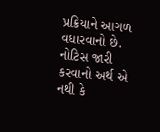પ્રક્રિયાને આગળ વધારવાનો છે. નોટિસ જારી કરવાનો અર્થ એ નથી કે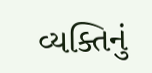વ્યક્તિનું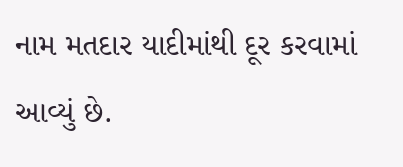નામ મતદાર યાદીમાંથી દૂર કરવામાં આવ્યું છે.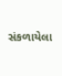સંકળાયેલા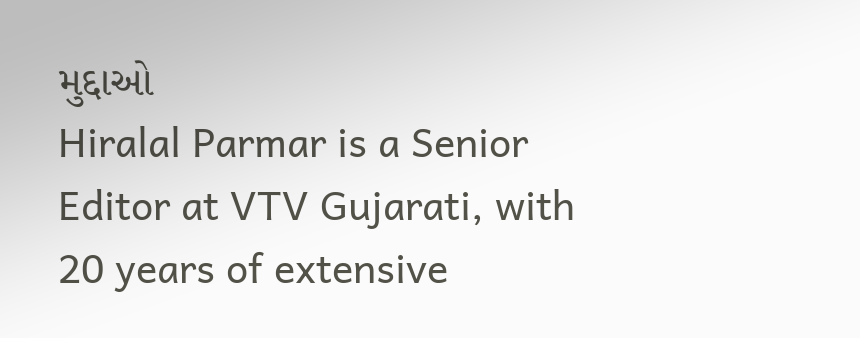મુદ્દાઓ
Hiralal Parmar is a Senior Editor at VTV Gujarati, with 20 years of extensive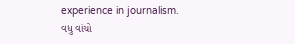experience in journalism.
વધુ વાંચો